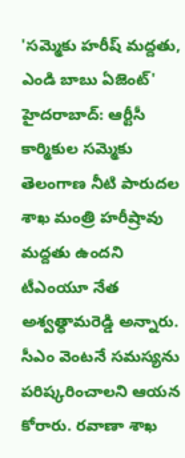'సమ్మెకు హరీష్ మద్దతు, ఎండి బాబు ఏజెంట్'
హైదరాబాద్: ఆర్టీసీ కార్మికుల సమ్మెకు తెలంగాణ నీటి పారుదల శాఖ మంత్రి హరీష్రావు మద్దతు ఉందని టీఎంయూ నేత అశ్వత్ధామరెడ్డి అన్నారు. సీఎం వెంటనే సమస్యను పరిష్కరించాలని ఆయన కోరారు. రవాణా శాఖ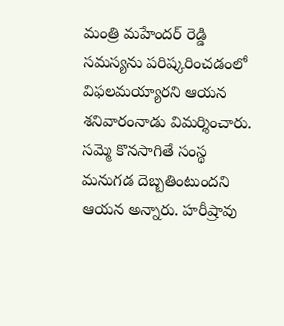మంత్రి మహేందర్ రెడ్డి సమస్యను పరిష్కరించడంలో విఫలమయ్యారని ఆయన శనివారంనాడు విమర్శించారు.
సమ్మె కొనసాగితే సంస్థ మనుగడ దెబ్బతింటుందని ఆయన అన్నారు. హరీష్రావు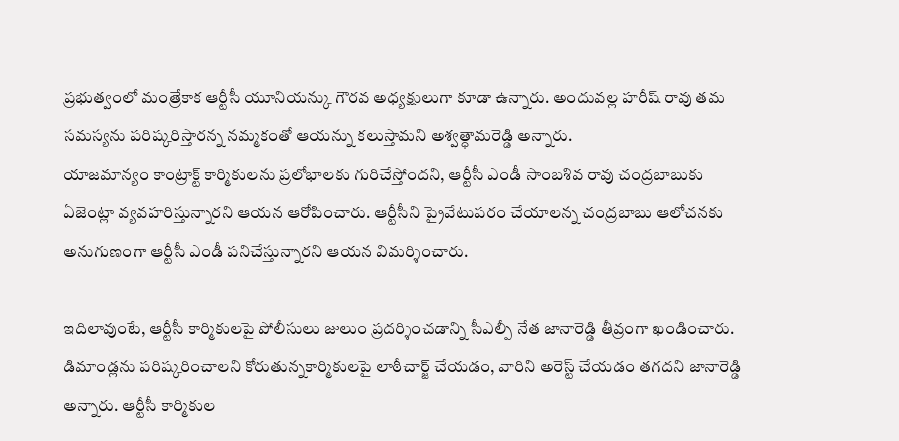ప్రభుత్వంలో మంత్రేకాక ఆర్టీసీ యూనియన్కు గౌరవ అధ్యక్షులుగా కూడా ఉన్నారు. అందువల్ల హరీష్ రావు తమ సమస్యను పరిష్కరిస్తారన్న నమ్మకంతో ఆయన్ను కలుస్తామని అశ్వత్ధామరెడ్డి అన్నారు.
యాజమాన్యం కాంట్రాక్ట్ కార్మికులను ప్రలోభాలకు గురిచేస్తోందని, ఆర్టీసీ ఎండీ సాంబశివ రావు చంద్రబాబుకు ఏజెంట్లా వ్యవహరిస్తున్నారని ఆయన ఆరోపించారు. ఆర్టీసీని ప్రైవేటుపరం చేయాలన్న చంద్రబాబు ఆలోచనకు అనుగుణంగా ఆర్టీసీ ఎండీ పనిచేస్తున్నారని ఆయన విమర్శించారు.

ఇదిలావుంటే, ఆర్టీసీ కార్మికులపై పోలీసులు జులుం ప్రదర్శించడాన్ని సీఎల్పీ నేత జానారెడ్డి తీవ్రంగా ఖండించారు. డిమాండ్లను పరిష్కరించాలని కోరుతున్నకార్మికులపై లాఠీచార్జ్ చేయడం, వారిని అరెస్ట్ చేయడం తగదని జానారెడ్డి అన్నారు. ఆర్టీసీ కార్మికుల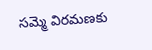సమ్మె విరమణకు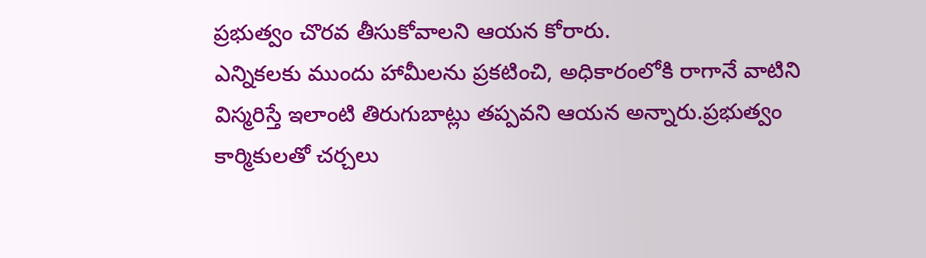ప్రభుత్వం చొరవ తీసుకోవాలని ఆయన కోరారు.
ఎన్నికలకు ముందు హామీలను ప్రకటించి, అధికారంలోకి రాగానే వాటిని విస్మరిస్తే ఇలాంటి తిరుగుబాట్లు తప్పవని ఆయన అన్నారు.ప్రభుత్వం కార్మికులతో చర్చలు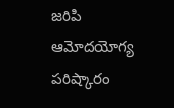జరిపి ఆమోదయోగ్య పరిష్కారం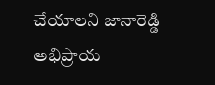చేయాలని జానారెడ్డి అభిప్రాయ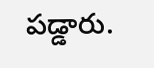పడ్డారు.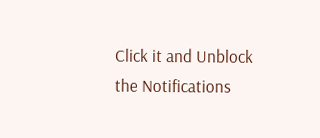Click it and Unblock the Notifications